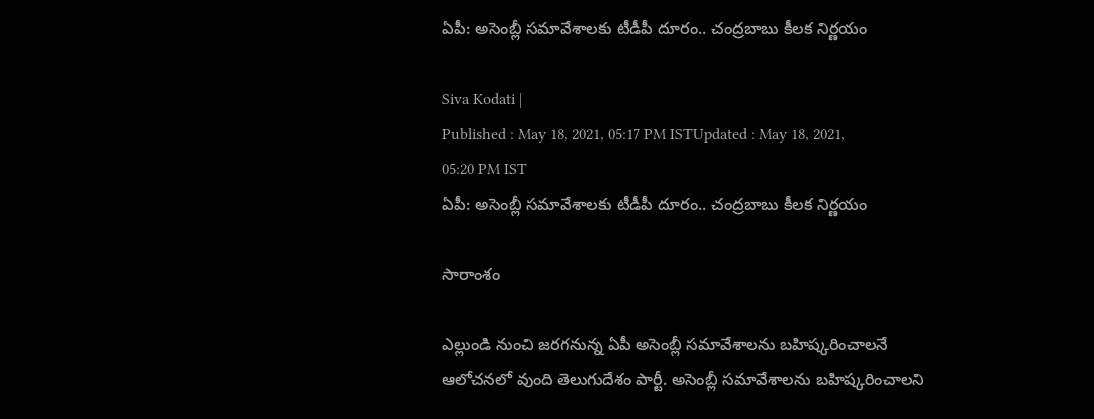ఏపీ: అసెంబ్లీ సమావేశాలకు టీడీపీ దూరం.. చంద్రబాబు కీలక నిర్ణయం

Siva Kodati |
Published : May 18, 2021, 05:17 PM ISTUpdated : May 18, 2021, 05:20 PM IST
ఏపీ: అసెంబ్లీ సమావేశాలకు టీడీపీ దూరం.. చంద్రబాబు కీలక నిర్ణయం

సారాంశం

ఎల్లుండి నుంచి జరగనున్న ఏపీ అసెంబ్లీ సమావేశాలను బహిష్కరించాలనే ఆలోచనలో వుంది తెలుగుదేశం పార్టీ. అసెంబ్లీ సమావేశాలను బహిష్కరించాలని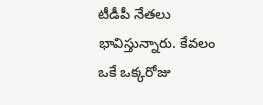టీడీపీ నేతలు భావిస్తున్నారు. కేవలం ఒకే ఒక్కరోజు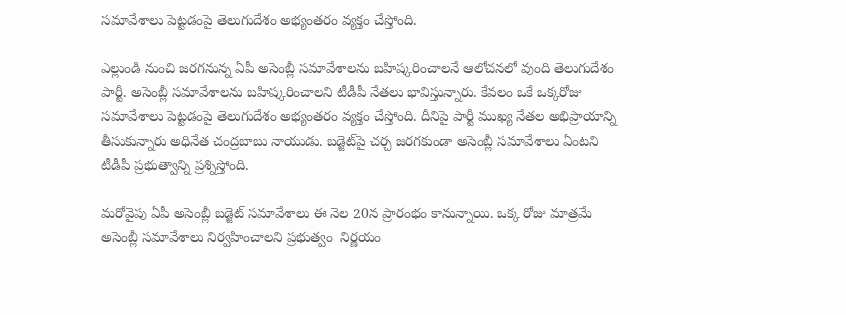సమావేశాలు పెట్టడంపై తెలుగుదేశం అభ్యంతరం వ్యక్తం చేస్తోంది.

ఎల్లుండి నుంచి జరగనున్న ఏపీ అసెంబ్లీ సమావేశాలను బహిష్కరించాలనే ఆలోచనలో వుంది తెలుగుదేశం పార్టీ. అసెంబ్లీ సమావేశాలను బహిష్కరించాలని టీడీపీ నేతలు భావిస్తున్నారు. కేవలం ఒకే ఒక్కరోజు సమావేశాలు పెట్టడంపై తెలుగుదేశం అభ్యంతరం వ్యక్తం చేస్తోంది. దీనిపై పార్టీ ముఖ్య నేతల అభిప్రాయాన్ని తీసుకున్నారు అధినేత చంద్రబాబు నాయుడు. బడ్జెట్‌‌పై చర్చ జరగకుండా అసెంబ్లీ సమావేశాలు ఏంటని టీడీపీ ప్రభుత్వాన్ని ప్రశ్నిస్తోంది.

మరోవైపు ఏపీ అసెంబ్లీ బడ్జెట్ సమావేశాలు ఈ నెల 20న ప్రారంభం కానున్నాయి. ఒక్క రోజు మాత్రమే  అసెంబ్లీ సమావేశాలు నిర్వహించాలని ప్రభుత్వం  నిర్ణయం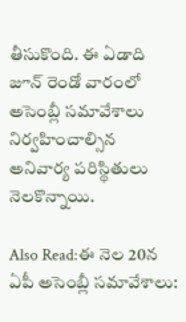తీసుకొంది. ఈ ఏడాది జూన్ రెండో వారంలో  అసెంబ్లీ సమావేశాలు నిర్వహించాల్సిన అనివార్య పరిస్థితులు నెలకొన్నాయి.

Also Read:ఈ నెల 20న ఏపీ అసెంబ్లీ సమావేశాలు: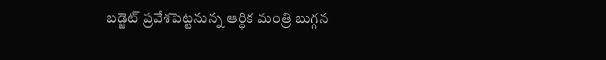బడ్జెట్ ప్రవేశపెట్టనున్న ఆర్ధిక మంత్రి బుగ్గన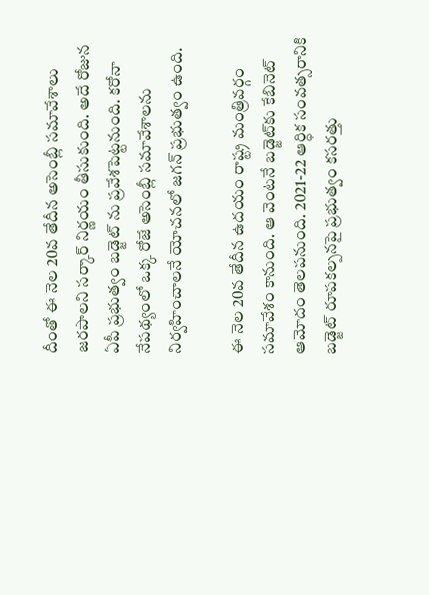దీంతో ఈ నెల 20వ తేదీన అసెంబ్లీ సమావేశాలు జరపాలని సర్కార్ నిర్ణయం తీసుకుంది. అదే రోజున ఏపీ ప్రభుత్వం బడ్జెట్ ను ప్రవేశపెట్టనుంది. కరోనా నేపథ్యంలో ఒక్క రోజే అసెంబ్లీ సమావేశాలను నిర్వహించాలనే యోచనలో జగన్ ప్రభుత్వం ఉంది.

ఈ నెల 20వ తేదీన ఉదయం రాష్ట్ర మంత్రివర్గం సమావేశం కానుంది. ఆ వెంటనే బడ్జెట్‌కు కేబినెట్ ఆమోదం తెలపనుంది. 2021-22 ఆర్ధిక సంవత్సరానికి బడ్జెట్ రూపకల్పనపై ప్రభుత్వం కసరత్తు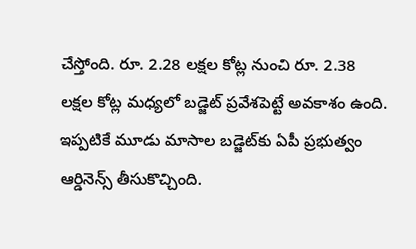చేస్తోంది. రూ. 2.28 లక్షల కోట్ల నుంచి రూ. 2.38 లక్షల కోట్ల మధ్యలో బడ్జెట్ ప్రవేశపెట్టే అవకాశం ఉంది. ఇప్పటికే మూడు మాసాల బడ్జెట్‌కు ఏపీ ప్రభుత్వం ఆర్డినెన్స్ తీసుకొచ్చింది.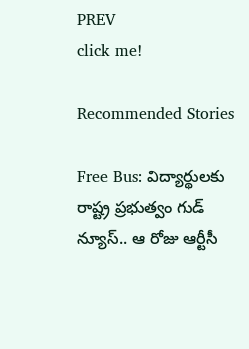PREV
click me!

Recommended Stories

Free Bus: విద్యార్థుల‌కు రాష్ట్ర ప్ర‌భుత్వం గుడ్ న్యూస్‌.. ఆ రోజు ఆర్టీసీ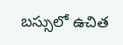బ‌స్సులో ఉచిత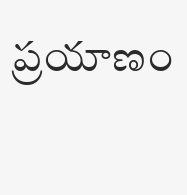ప్ర‌యాణం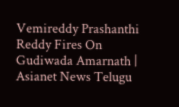Vemireddy Prashanthi Reddy Fires On Gudiwada Amarnath | Asianet News Telugu